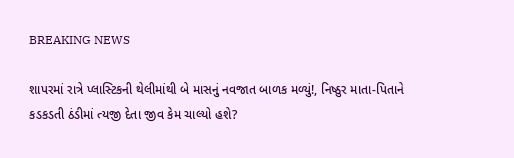BREAKING NEWS

શાપરમાં રાત્રે પ્લાસ્ટિકની થેલીમાંથી બે માસનું નવજાત બાળક મળ્યું!, નિષ્ઠુર માતા-પિતાને કડકડતી ઠંડીમાં ત્યજી દેતા જીવ કેમ ચાલ્યો હશે?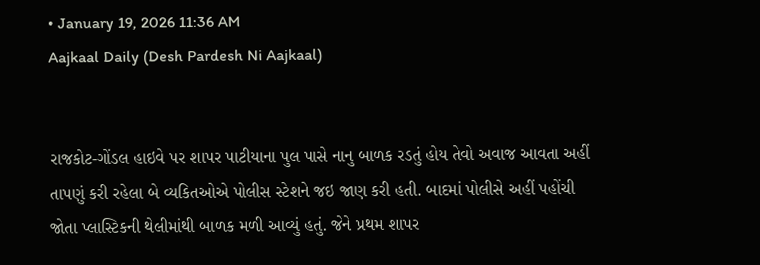• January 19, 2026 11:36 AM
Aajkaal Daily (Desh Pardesh Ni Aajkaal)


રાજકોટ-ગોંડલ હાઇવે પર શાપર પાટીયાના પુલ પાસે નાનુ બાળક રડતું હોય તેવો અવાજ આવતા અહીં તાપણું કરી રહેલા બે વ્યકિતઓએ પોલીસ સ્ટેશને જઇ જાણ કરી હતી. બાદમાં પોલીસે અહીં પહોંચી જોતા પ્લાસ્ટિકની થેલીમાંથી બાળક મળી આવ્યું હતું. જેને પ્રથમ શાપર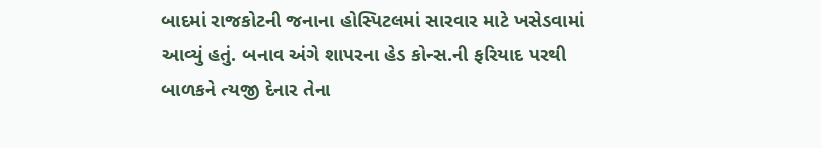બાદમાં રાજકોટની જનાના હોસ્પિટલમાં સારવાર માટે ખસેડવામાં આવ્યું હતું. બનાવ અંગે શાપરના હેડ કોન્સ.ની ફરિયાદ પરથી બાળકને ત્યજી દેનાર તેના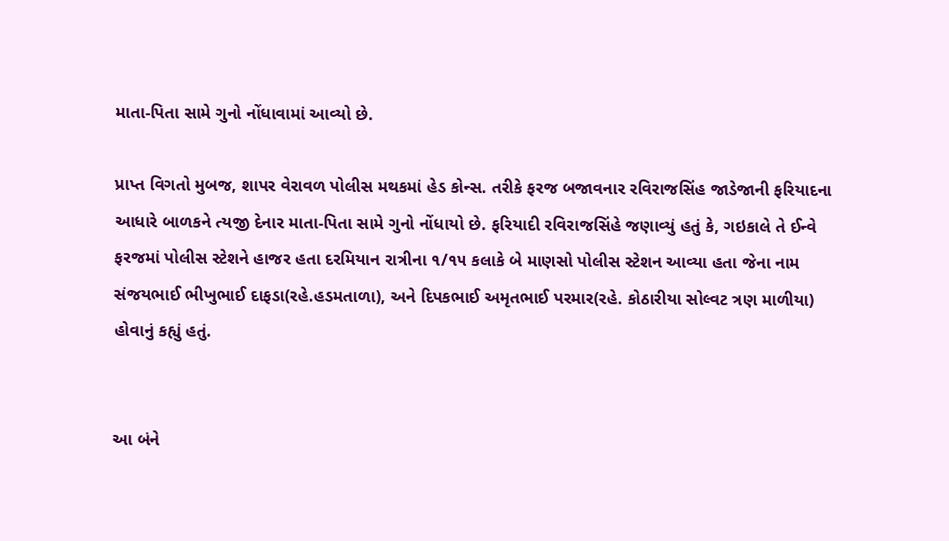માતા-પિતા સામે ગુનો નોંધાવામાં આવ્યો છે.

પ્રાપ્ત વિગતો મુબજ, શાપર વેરાવળ પોલીસ મથકમાં હેડ કોન્સ. તરીકે ફરજ બજાવનાર રવિરાજસિંહ જાડેજાની ફરિયાદના આધારે બાળકને ત્યજી દેનાર માતા-પિતા સામે ગુનો નોંધાયો છે. ફરિયાદી રવિરાજસિંહે જણાવ્યું હતું કે, ગઇકાલે તે ઈન્વે ફરજમાં પોલીસ સ્ટેશને હાજર હતા દરમિયાન રાત્રીના ૧/૧૫ કલાકે બે માણસો પોલીસ સ્ટેશન આવ્યા હતા જેના નામ સંજયભાઈ ભીખુભાઈ દાફડા(રહે.હડમતાળા), અને દિપકભાઈ અમૃતભાઈ પરમાર(રહે. કોઠારીયા સોલ્વટ ત્રણ માળીયા) હોવાનું કહ્યું હતું.


આ બંને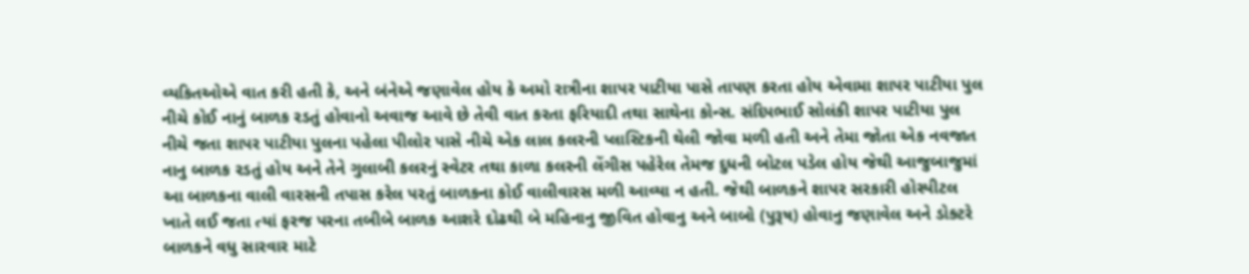વ્યકિતઓએ વાત કરી હતી કે, અને બંનેએ જણાવેલ હોય કે અમો રાત્રીના શાપર પાટીયા પાસે તાપણ કરતા હોય એવામા શાપર પાટીયા પુલ નીચે કોઈ નાનું બાળક રડતું હોવાનો અવાજ આવે છે તેવી વાત કરતા ફરિયાદી તથા સાથેના કોન્સ. સંદિપભાઈ સોલંકી શાપર પાટીયા પુલ નીચે જતા શાપર પાટીયા પુલના પહેલા પીલોર પાસે નીચે એક લાલ કલરની પ્લાસ્ટિકની થેલી જોવા મળી હતી અને તેમા જોતા એક નવજાત નાનુ બાળક રડતું હોય અને તેને ગુલાબી કલરનું સ્વેટર તથા કાળા કલરની લેંગીસ પહેરેલ તેમજ દુધની બોટલ પડેલ હોય જેથી આજુબાજુમાં આ બાળકના વાલી વારસની તપાસ કરેલ પરતું બાળકના કોઈ વાલીવારસ મળી આવ્યા ન હતી. જેથી બાળકને શાપર સરકારી હોસ્પીટલ ખાતે લઈ જતા ત્યાં ફરજ પરના તબીબે બાળક આશરે દોઢથી બે મહિનાનુ જીવિત હોવાનુ અને બાબો (પુરૂષ) હોવાનુ જણાવેલ અને ડોક્ટરે બાળકને વધુ સારવાર માટે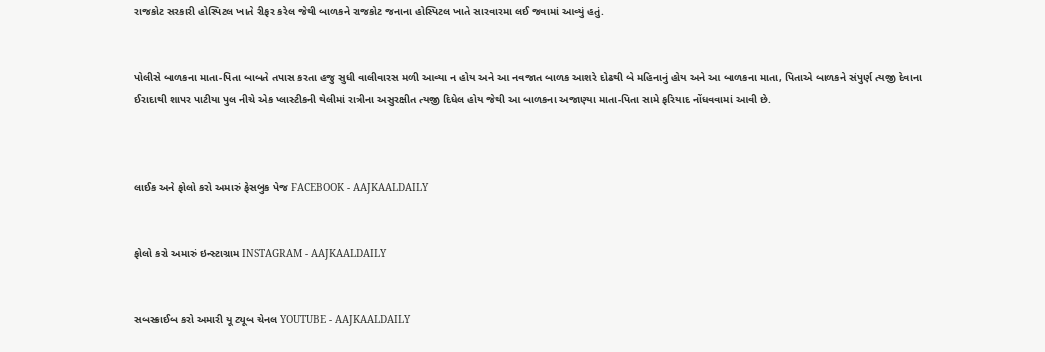રાજકોટ સરકારી હોસ્પિટલ ખાતે રીફર કરેલ જેથી બાળકને રાજકોટ જનાના હોસ્પિટલ ખાતે સારવારમા લઈ જવામાં આવ્યું હતું.


પોલીસે બાળકના માતા-પિતા બાબતે તપાસ કરતા હજુ સુધી વાલીવારસ મળી આવ્યા ન હોય અને આ નવજાત બાળક આશરે દોઢથી બે મહિનાનું હોય અને આ બાળકના માતા, પિતાએ બાળકને સંપુર્ણ ત્યજી દેવાના ઈરાદાથી શાપર પાટીયા પુલ નીચે એક પ્લાસ્ટીકની થેલીમાં રાત્રીના અસુરક્ષીત ત્યજી દિધેલ હોય જેથી આ બાળકના અજાણ્યા માતા-પિતા સામે ફરિયાદ નોંધવવામાં આવી છે.



લાઈક અને ફોલો કરો અમારું ફેસબુક પેજ FACEBOOK - AAJKAALDAILY


ફોલો કરો અમારું ઇન્સ્ટાગ્રામ INSTAGRAM - AAJKAALDAILY


સબસ્ક્રાઈબ કરો અમારી યૂ ટ્યૂબ ચેનલ YOUTUBE - AAJKAALDAILY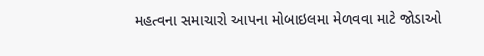મહત્વના સમાચારો આપના મોબાઇલમા મેળવવા માટે જોડાઓ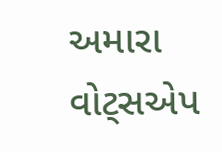અમારા વોટ્સએપ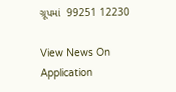ગ્રૂપમાં  99251 12230

View News On Application